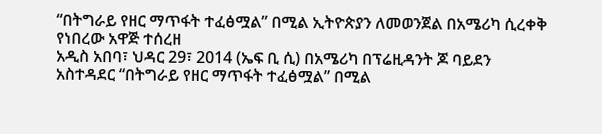“በትግራይ የዘር ማጥፋት ተፈፅሟል” በሚል ኢትዮጵያን ለመወንጀል በአሜሪካ ሲረቀቅ የነበረው አዋጅ ተሰረዘ
አዲስ አበባ፣ ህዳር 29፣ 2014 (ኤፍ ቢ ሲ) በአሜሪካ በፕሬዚዳንት ጆ ባይደን አስተዳደር “በትግራይ የዘር ማጥፋት ተፈፅሟል” በሚል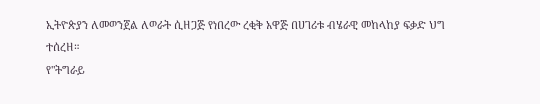ኢትዮጵያን ለመወንጀል ለወራት ሲዘጋጅ የነበረው ረቂቅ አዋጅ በሀገሪቱ ብሄራዊ መከላከያ ፍቃድ ህግ ተሰረዘ።
የ"ትግራይ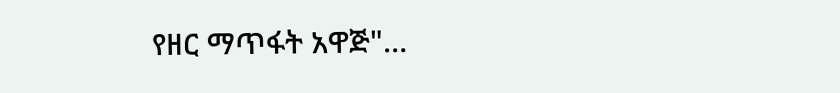የዘር ማጥፋት አዋጅ"…